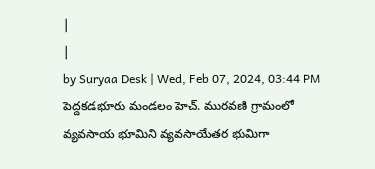|
|
by Suryaa Desk | Wed, Feb 07, 2024, 03:44 PM
పెద్దకడభూరు మండలం హెచ్. మురవణి గ్రామంలో వ్యవసాయ భూమిని వ్యవసాయేతర భుమిగా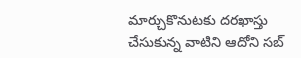మార్చుకొనుటకు దరఖాస్తు చేసుకున్న వాటిని ఆదోని సబ్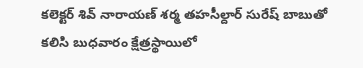కలెక్టర్ శివ్ నారాయణ్ శర్మ తహసీల్దార్ సురేష్ బాబుతో కలిసి బుధవారం క్షేత్రస్థాయిలో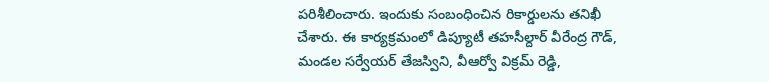పరిశీలించారు. ఇందుకు సంబంధించిన రికార్డులను తనిఖీ చేశారు. ఈ కార్యక్రమంలో డిప్యూటీ తహసీల్దార్ వీరేంద్ర గౌడ్, మండల సర్వేయర్ తేజస్విని, వీఆర్వో విక్రమ్ రెడ్డి,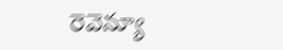రెవెన్యూ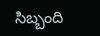సిబ్బంది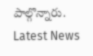పాల్గొన్నారు.
Latest News